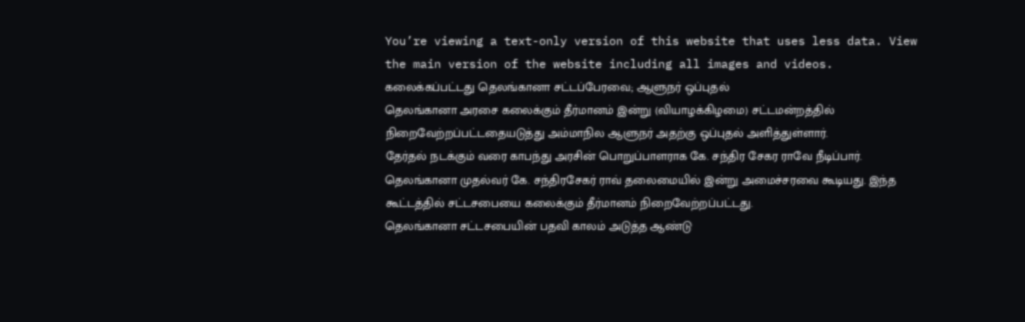You’re viewing a text-only version of this website that uses less data. View the main version of the website including all images and videos.
கலைக்கப்பட்டது தெலங்கானா சட்டப்பேரவை; ஆளுநர் ஒப்புதல்
தெலங்கானா அரசை கலைக்கும் தீர்மானம் இன்று (வியாழக்கிழமை) சட்டமன்றத்தில் நிறைவேற்றப்பட்டதையடுத்து அம்மாநில ஆளுநர் அதற்கு ஒப்புதல் அளித்துள்ளார்.
தேர்தல் நடக்கும் வரை காபந்து அரசின் பொறுப்பாளராக கே. சந்திர சேகர ராவே நீடிப்பார்.
தெலங்கானா முதல்வர் கே. சந்திரசேகர் ராவ் தலைமையில் இன்று அமைச்சரவை கூடியது. இந்த கூட்டத்தில் சட்டசபையை கலைக்கும் தீர்மானம் நிறைவேற்றப்பட்டது.
தெலங்கானா சட்டசபையின் பதவி காலம் அடுத்த ஆண்டு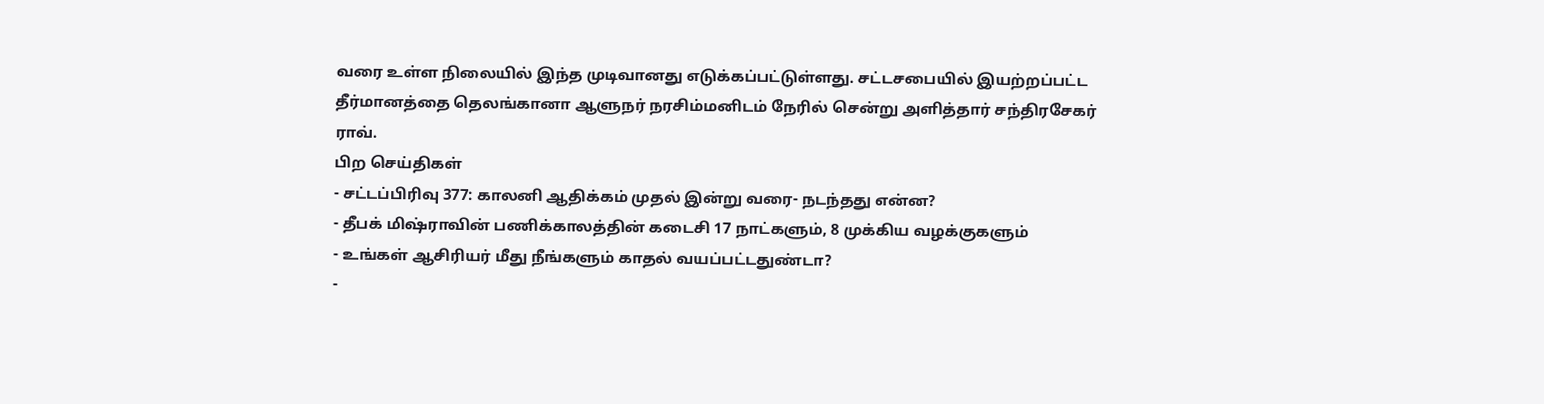வரை உள்ள நிலையில் இந்த முடிவானது எடுக்கப்பட்டுள்ளது. சட்டசபையில் இயற்றப்பட்ட தீர்மானத்தை தெலங்கானா ஆளுநர் நரசிம்மனிடம் நேரில் சென்று அளித்தார் சந்திரசேகர் ராவ்.
பிற செய்திகள்
- சட்டப்பிரிவு 377: காலனி ஆதிக்கம் முதல் இன்று வரை- நடந்தது என்ன?
- தீபக் மிஷ்ராவின் பணிக்காலத்தின் கடைசி 17 நாட்களும், 8 முக்கிய வழக்குகளும்
- உங்கள் ஆசிரியர் மீது நீங்களும் காதல் வயப்பட்டதுண்டா?
-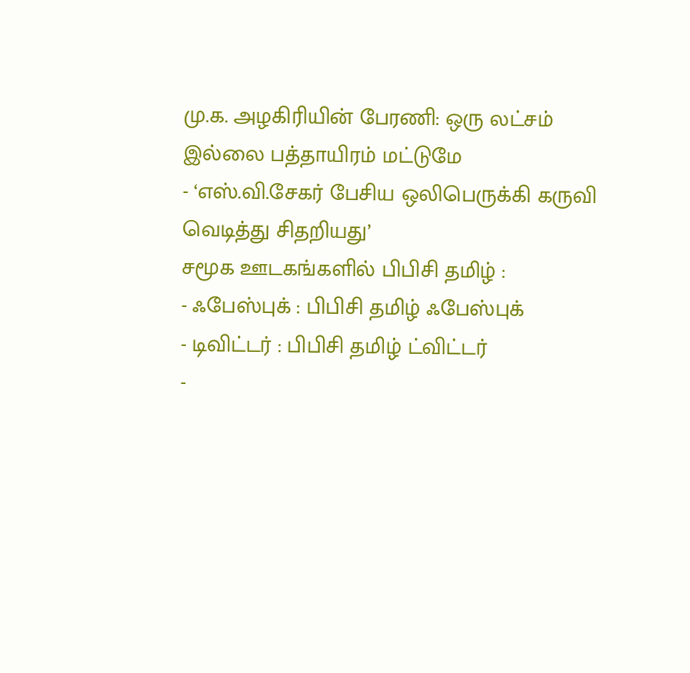மு.க. அழகிரியின் பேரணி: ஒரு லட்சம் இல்லை பத்தாயிரம் மட்டுமே
- ‘எஸ்.வி.சேகர் பேசிய ஒலிபெருக்கி கருவி வெடித்து சிதறியது’
சமூக ஊடகங்களில் பிபிசி தமிழ் :
- ஃபேஸ்புக் : பிபிசி தமிழ் ஃபேஸ்புக்
- டிவிட்டர் : பிபிசி தமிழ் ட்விட்டர்
-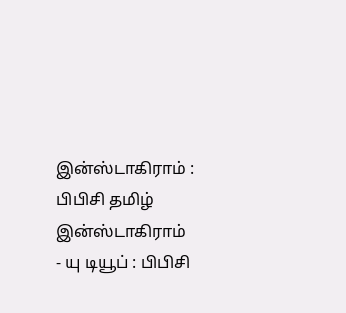இன்ஸ்டாகிராம் : பிபிசி தமிழ் இன்ஸ்டாகிராம்
- யு டியூப் : பிபிசி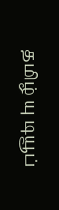தமிழ் யு டியூப்